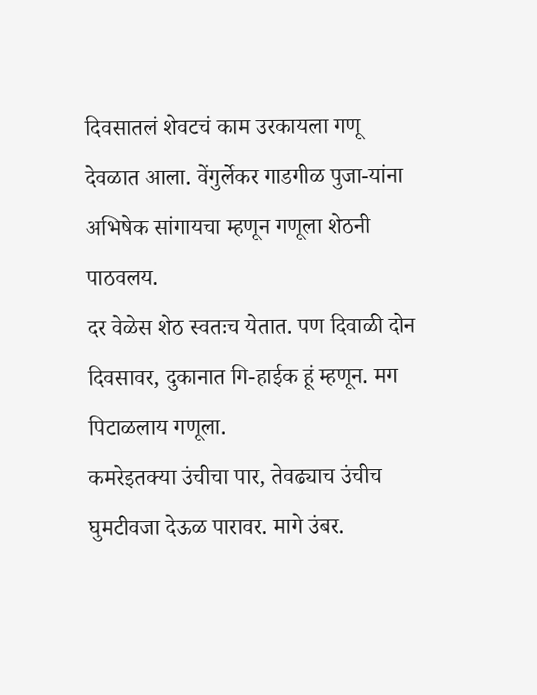दिवसातलं शेवटचं काम उरकायला गणू देवळात आला. वेंगुर्लेकर गाडगीळ पुजा-यांना अभिषेक सांगायचा म्हणून गणूला शेठनी पाठवलय.
दर वेळेस शेठ स्वतःच येतात. पण दिवाळी दोन दिवसावर, दुकानात गि-हाईक हूं म्हणून. मग पिटाळलाय गणूला.
कमरेइतक्या उंचीचा पार, तेवढ्याच उंचीच घुमटीवजा देऊळ पारावर. मागे उंबर.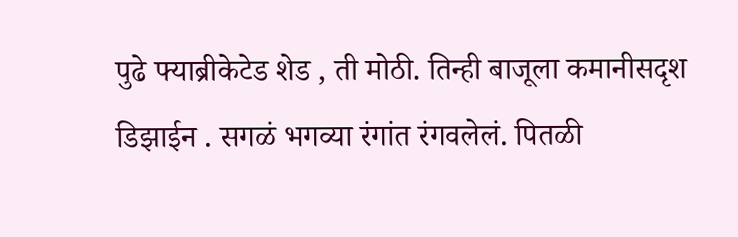पुढे फ्याब्रीकेटेड शेड , ती मोठी. तिन्ही बाजूला कमानीसदृश डिझाईन . सगळं भगव्या रंगांत रंगवलेलं. पितळी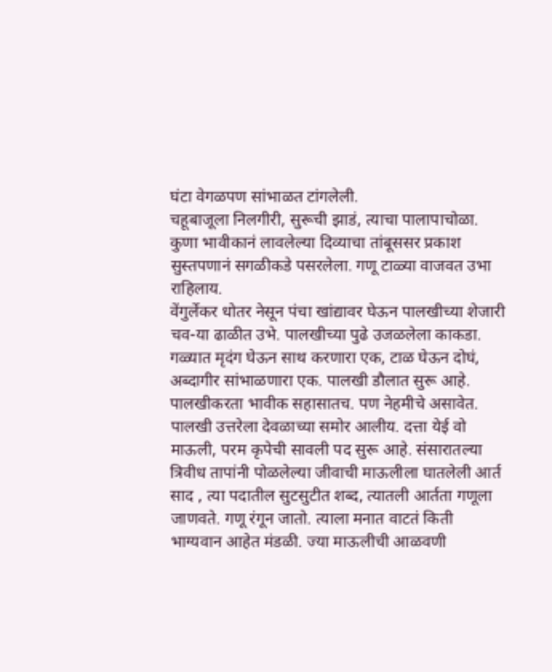घंटा वेगळपण सांभाळत टांगलेली.
चहूबाजूला निलगीरी, सुरूची झाडं, त्याचा पालापाचोळा. कुणा भावीकानं लावलेल्या दिव्याचा तांबूससर प्रकाश सुस्तपणानं सगळीकडे पसरलेला. गणू टाळ्या वाजवत उभा राहिलाय.
वेंगुर्लेकर धोतर नेसून पंचा खांद्यावर घेऊन पालखीच्या शेजारी चव-या ढाळीत उभे. पालखीच्या पुढे उजळलेला काकडा. गळ्यात मृदंग घेऊन साथ करणारा एक, टाळ घेऊन दोघं, अब्दागीर सांभाळणारा एक. पालखी डौलात सुरू आहे.
पालखीकरता भावीक सहासातच. पण नेहमीचे असावेत. पालखी उत्तरेला देवळाच्या समोर आलीय. दत्ता येई वो माऊली, परम कृपेची सावली पद सुरू आहे. संसारातल्या त्रिवीध तापांनी पोळलेल्या जीवाची माऊलीला घातलेली आर्त साद , त्या पदातील सुटसुटीत शब्द, त्यातली आर्तता गणूला जाणवते. गणू रंगून जातो. त्याला मनात वाटतं किती भाग्यवान आहेत मंडळी. ज्या माऊलीची आळवणी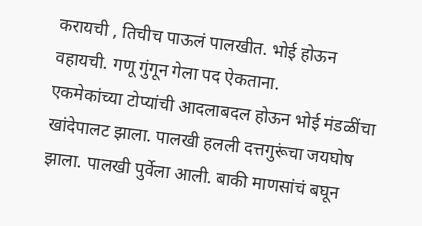करायची , तिचीच पाऊलं पालखीत. भोई होऊन वहायची. गणू गुंगून गेला पद ऐकताना.
एकमेकांच्या टोप्यांची आदलाबदल होऊन भोई मंडळींचा खांदेपालट झाला. पालखी हलली दत्तगुरूंचा जयघोष झाला. पालखी पुर्वेला आली. बाकी माणसांचं बघून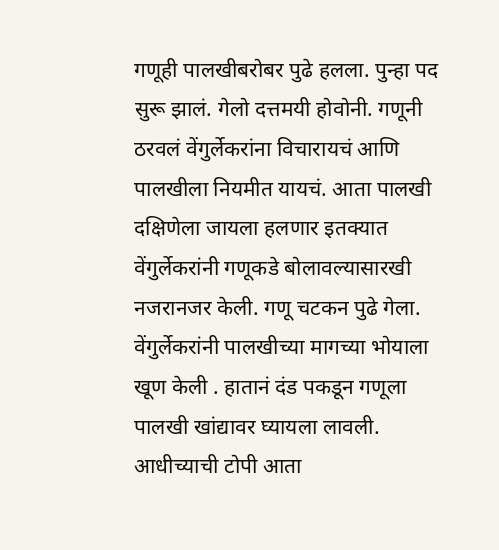गणूही पालखीबरोबर पुढे हलला. पुन्हा पद सुरू झालं. गेलो दत्तमयी होवोनी. गणूनी ठरवलं वेंगुर्लेकरांना विचारायचं आणि पालखीला नियमीत यायचं. आता पालखी दक्षिणेला जायला हलणार इतक्यात वेंगुर्लेकरांनी गणूकडे बोलावल्यासारखी नजरानजर केली. गणू चटकन पुढे गेला. वेंगुर्लेकरांनी पालखीच्या मागच्या भोयाला खूण केली . हातानं दंड पकडून गणूला पालखी खांद्यावर घ्यायला लावली. आधीच्याची टोपी आता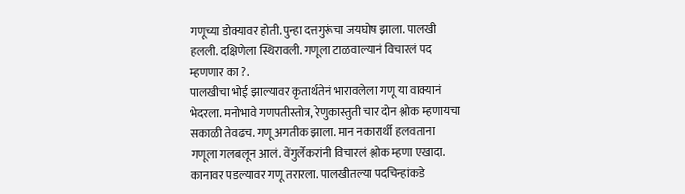गणूच्या डोक्यावर होती. पुन्हा दत्तगुरूंचा जयघोष झाला. पालखी हलली. दक्षिणेला स्थिरावली. गणूला टाळवाल्यानं विचारलं पद म्हणणार का ?.
पालखीचा भोई झाल्यावर कृतार्थतेनं भारावलेला गणू या वाक्यानं भेदरला. मनोभावे गणपतीस्तोत्र, रेणुकास्तुती चार दोन श्लोक म्हणायचा सकाळी तेवढच. गणू अगतीक झाला. मान नकारार्थी हलवताना गणूला गलबलून आलं. वेंगुर्लेकरांनी विचारलं श्लोक म्हणा एखादा.
कानावर पडल्यावर गणू तरारला. पालखीतल्या पदचिन्हांकडे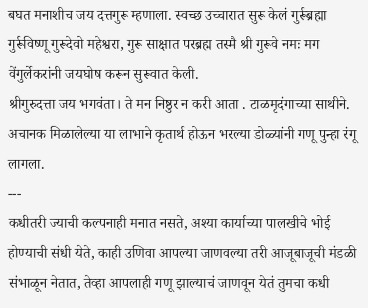बघत मनाशीच जय दत्तगुरू म्हणाला. स्वच्छ उच्चारात सुरू केलं गुर्रूब्रह्मा गुर्रूविष्णू गुरूदेवो महेश्वरा, गुरू साक्षात परब्रह्म तस्मै श्री गुरूवे नमः मग वेंगुर्लेकरांनी जयघोष करून सुरूवात केली.
श्रीगुरुदत्ता जय भगवंता। ते मन निष्ठुर न करी आता . टाळमृदंगाच्या साथीने. अचानक मिळालेल्या या लाभाने कृतार्थ होऊन भरल्या डोळ्यांनी गणू पुन्हा रंगू लागला.
---
कधीतरी ज्याची कल्पनाही मनात नसते, अश्या कार्याच्या पालखीचे भोई होण्याची संधी येते, काही उणिवा आपल्या जाणवल्या तरी आजूबाजूची मंडळी संभाळून नेतात, तेव्हा आपलाही गणू झाल्याचं जाणवून येतं तुमचा कधी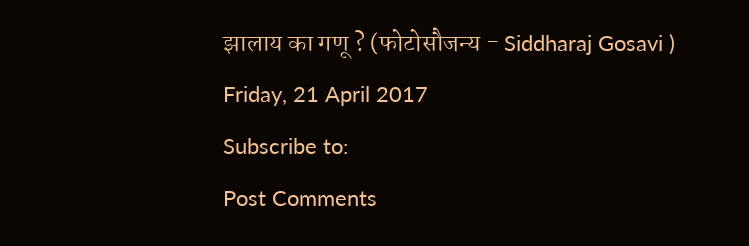झालाय का गणू ? (फोटोसौजन्य - Siddharaj Gosavi )
Friday, 21 April 2017
Subscribe to:
Post Comments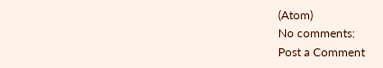(Atom)
No comments:
Post a Comment